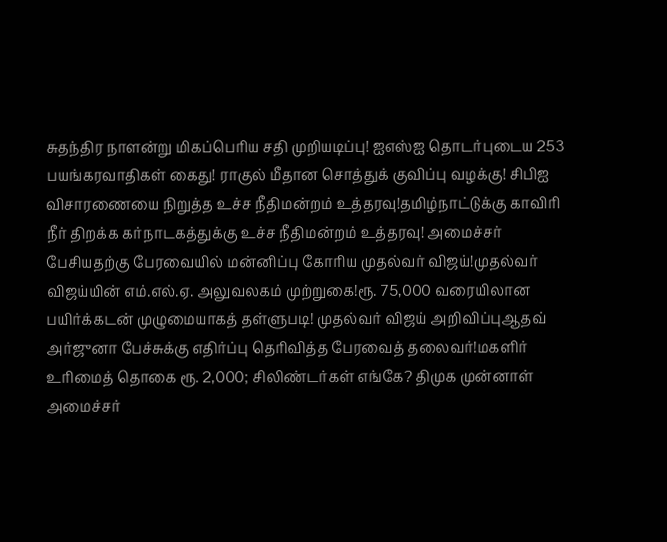சுதந்திர நாளன்று மிகப்பெரிய சதி முறியடிப்பு! ஐஎஸ்ஐ தொடர்புடைய 253 பயங்கரவாதிகள் கைது! ராகுல் மீதான சொத்துக் குவிப்பு வழக்கு! சிபிஐ விசாரணையை நிறுத்த உச்ச நீதிமன்றம் உத்தரவு!தமிழ்நாட்டுக்கு காவிரி நீர் திறக்க கர்நாடகத்துக்கு உச்ச நீதிமன்றம் உத்தரவு! அமைச்சர் பேசியதற்கு பேரவையில் மன்னிப்பு கோரிய முதல்வர் விஜய்!முதல்வர் விஜய்யின் எம்.எல்.ஏ. அலுவலகம் முற்றுகை!ரூ. 75,000 வரையிலான பயிர்க்கடன் முழுமையாகத் தள்ளுபடி! முதல்வர் விஜய் அறிவிப்புஆதவ் அர்ஜுனா பேச்சுக்கு எதிர்ப்பு தெரிவித்த பேரவைத் தலைவர்!மகளிர் உரிமைத் தொகை ரூ. 2,000; சிலிண்டர்கள் எங்கே? திமுக முன்னாள் அமைச்சர்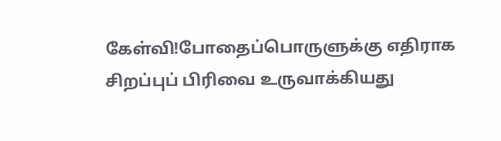கேள்வி!போதைப்பொருளுக்கு எதிராக சிறப்புப் பிரிவை உருவாக்கியது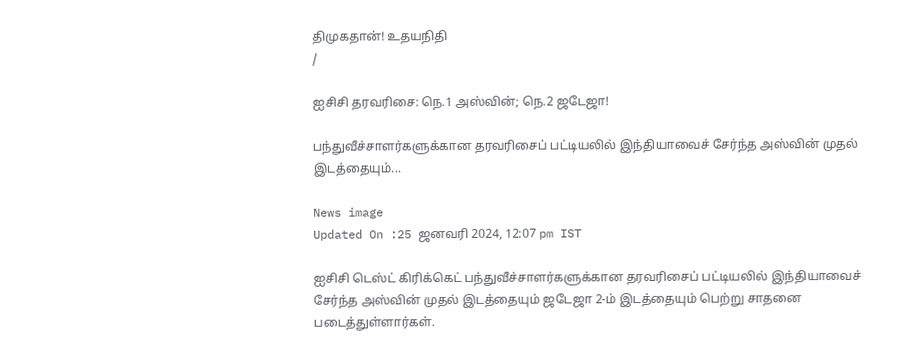திமுகதான்! உதயநிதி
/

ஐசிசி தரவரிசை: நெ.1 அஸ்வின்; நெ.2 ஜடேஜா!

பந்துவீச்சாளர்களுக்கான தரவரிசைப் பட்டியலில் இந்தியாவைச் சேர்ந்த அஸ்வின் முதல் இடத்தையும்...

News image
Updated On :25 ஜனவரி 2024, 12:07 pm IST

ஐசிசி டெஸ்ட் கிரிக்கெட் பந்துவீச்சாளர்களுக்கான தரவரிசைப் பட்டியலில் இந்தியாவைச் சேர்ந்த அஸ்வின் முதல் இடத்தையும் ஜடேஜா 2-ம் இடத்தையும் பெற்று சாதனை படைத்துள்ளார்கள்.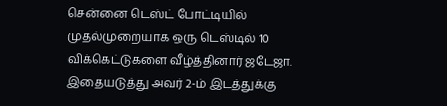சென்னை டெஸ்ட் போட்டியில் முதல்முறையாக ஒரு டெஸ்டில் 10 விக்கெட்டுகளை வீழ்த்தினார் ஜடேஜா. இதையடுத்து அவர் 2-ம் இடத்துக்கு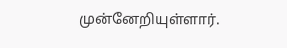முன்னேறியுள்ளார்.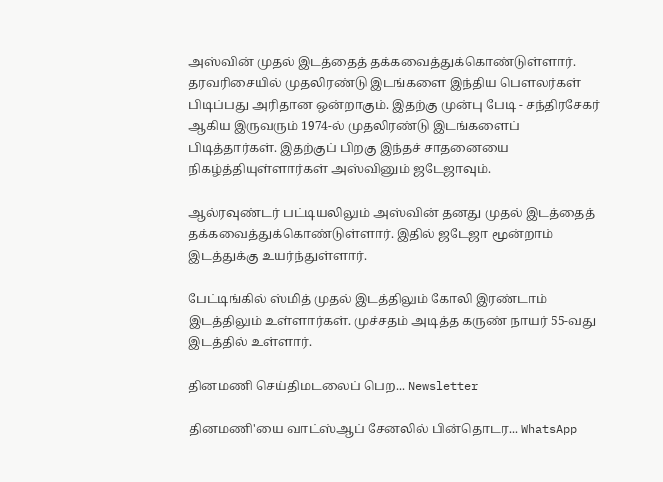அஸ்வின் முதல் இடத்தைத் தக்கவைத்துக்கொண்டுள்ளார். தரவரிசையில் முதலிரண்டு இடங்களை இந்திய பெளலர்கள் பிடிப்பது அரிதான ஒன்றாகும். இதற்கு முன்பு பேடி - சந்திரசேகர் ஆகிய இருவரும் 1974-ல் முதலிரண்டு இடங்களைப் பிடித்தார்கள். இதற்குப் பிறகு இந்தச் சாதனையை நிகழ்த்தியுள்ளார்கள் அஸ்வினும் ஜடேஜாவும்.

ஆல்ரவுண்டர் பட்டியலிலும் அஸ்வின் தனது முதல் இடத்தைத் தக்கவைத்துக்கொண்டுள்ளார். இதில் ஜடேஜா மூன்றாம் இடத்துக்கு உயர்ந்துள்ளார்.

பேட்டிங்கில் ஸ்மித் முதல் இடத்திலும் கோலி இரண்டாம் இடத்திலும் உள்ளார்கள். முச்சதம் அடித்த கருண் நாயர் 55-வது இடத்தில் உள்ளார்.

தினமணி செய்திமடலைப் பெற... Newsletter

தினமணி'யை வாட்ஸ்ஆப் சேனலில் பின்தொடர... WhatsApp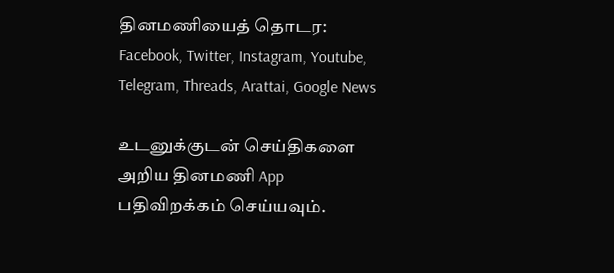தினமணியைத் தொடர: Facebook, Twitter, Instagram, Youtube, Telegram, Threads, Arattai, Google News

உடனுக்குடன் செய்திகளை அறிய தினமணி App பதிவிறக்கம் செய்யவும்.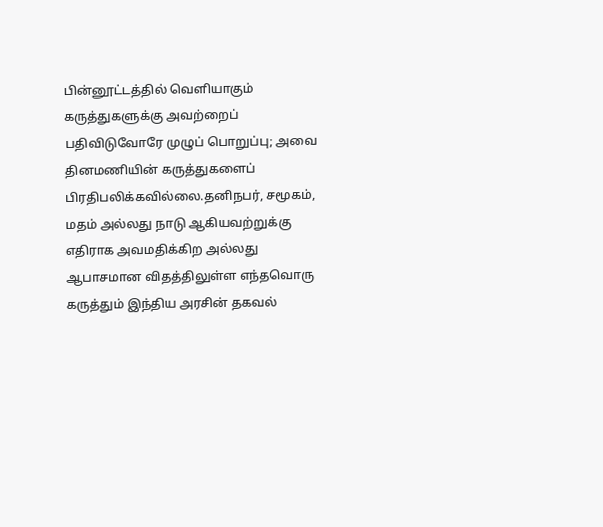பின்னூட்டத்தில் வெளியாகும் கருத்துகளுக்கு அவற்றைப் பதிவிடுவோரே முழுப் பொறுப்பு; அவை தினமணியின் கருத்துகளைப் பிரதிபலிக்கவில்லை.தனிநபர், சமூகம், மதம் அல்லது நாடு ஆகியவற்றுக்கு எதிராக அவமதிக்கிற அல்லது ஆபாசமான விதத்திலுள்ள எந்தவொரு கருத்தும் இந்திய அரசின் தகவல்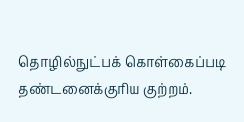தொழில்நுட்பக் கொள்கைப்படி தண்டனைக்குரிய குற்றம்.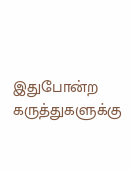இதுபோன்ற கருத்துகளுக்கு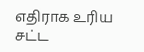எதிராக உரிய சட்ட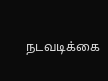நடவடிக்கை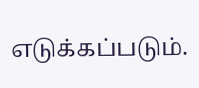எடுக்கப்படும்.